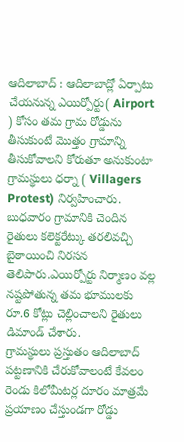ఆదిలాబాద్ : ఆదిలాబాద్లో ఏర్పాటు చేయనున్న ఎయిర్పోర్టు( Airport ) కోసం తమ గ్రామ రోడ్డును తీసుకుంటే మొత్తం గ్రామాన్ని తీసుకోవాలని కోరుతూ అనుకుంటా గ్రామస్థులు ధర్నా ( Villagers Protest) నిర్వహించారు. బుధవారం గ్రామానికి చెందిన రైతులు కలెక్టరేట్కు తరలివచ్చి బైఠాయించి నిరసన తెలిపారు.ఎయిర్పోర్టు నిర్మాణం వల్ల నష్టపోతున్న తమ భూములకు రూ.6 కోట్లు చెల్లించాలని రైతులు డిమాండ్ చేశారు.
గ్రామస్థులు ప్రస్తుతం ఆదిలాబాద్ పట్టణానికి చేరుకోవాలంటే కేవలం రెండు కిలోమీటర్ల దూరం మాత్రమే ప్రయాణం చేస్తుండగా రోడ్డు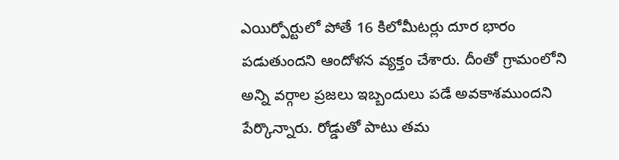ఎయిర్పోర్టులో పోతే 16 కిలోమీటర్లు దూర భారం పడుతుందని ఆందోళన వ్యక్తం చేశారు. దీంతో గ్రామంలోని అన్ని వర్గాల ప్రజలు ఇబ్బందులు పడే అవకాశముందని పేర్కొన్నారు. రోడ్డుతో పాటు తమ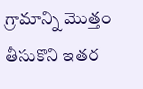గ్రామాన్ని మొత్తం తీసుకొని ఇతర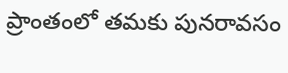ప్రాంతంలో తమకు పునరావసం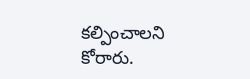కల్పించాలని కోరారు.